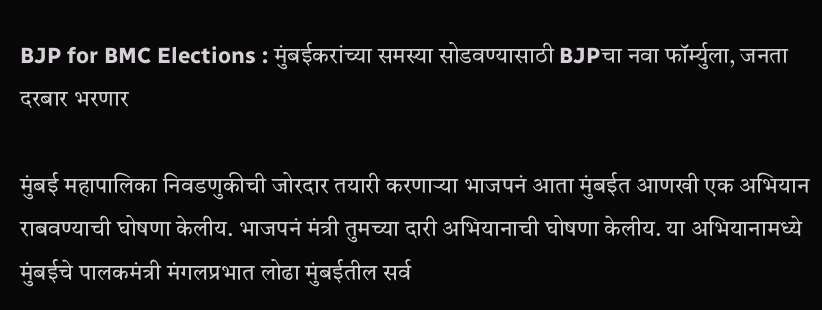BJP for BMC Elections : मुंबईकरांच्या समस्या सोडवण्यासाठी BJPचा नवा फॉर्म्युला, जनता दरबार भरणार

मुंबई महापालिका निवडणुकीची जोरदार तयारी करणाऱ्या भाजपनं आता मुंबईत आणखी एक अभियान राबवण्याची घोषणा केलीय. भाजपनं मंत्री तुमच्या दारी अभियानाची घोषणा केलीय. या अभियानामध्ये मुंबईचे पालकमंत्री मंगलप्रभात लोढा मुंबईतील सर्व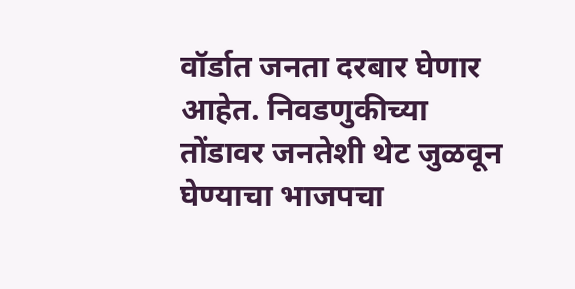वॉर्डात जनता दरबार घेणार आहेत. निवडणुकीच्या तोंडावर जनतेशी थेट जुळवून घेण्याचा भाजपचा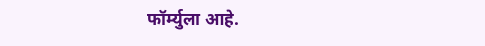फॉर्म्युला आहे.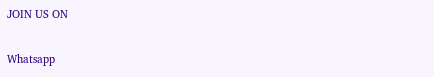JOIN US ON

Whatsapp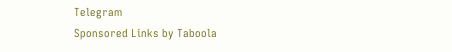Telegram
Sponsored Links by Taboola